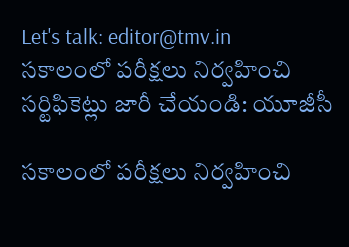Let's talk: editor@tmv.in
సకాలంలో పరీక్షలు నిర్వహించి సర్టిఫికెట్లు జారీ చేయండి: యూజీసీ

సకాలంలో పరీక్షలు నిర్వహించి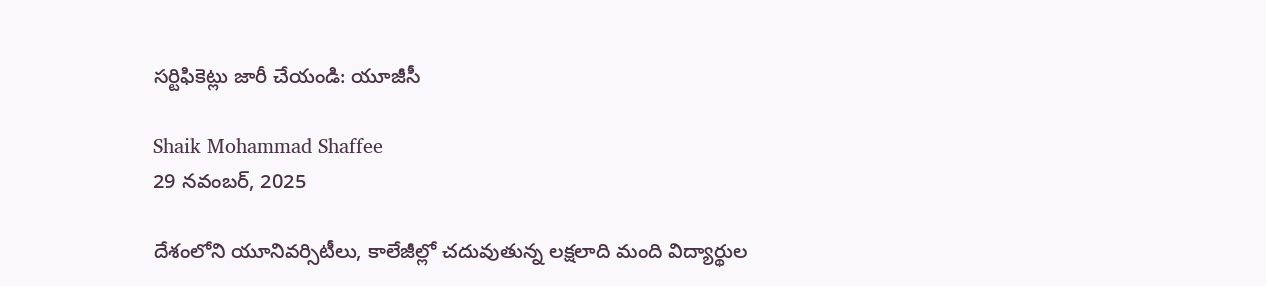సర్టిఫికెట్లు జారీ చేయండి: యూజీసీ

Shaik Mohammad Shaffee
29 నవంబర్, 2025

దేశంలోని యూనివర్సిటీలు, కాలేజీల్లో చదువుతున్న లక్షలాది మంది విద్యార్థుల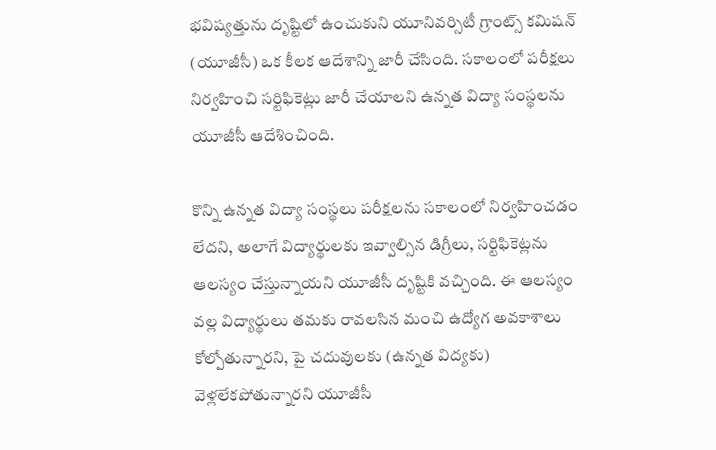భవిష్యత్తును దృష్టిలో ఉంచుకుని యూనివర్సిటీ గ్రాంట్స్ కమిషన్ (యూజీసీ) ఒక కీలక ఆదేశాన్ని జారీ చేసింది. సకాలంలో పరీక్షలు నిర్వహించి సర్టిఫికెట్లు జారీ చేయాలని ఉన్నత విద్యా సంస్థలను యూజీసీ ఆదేశించింది.

కొన్ని ఉన్నత విద్యా సంస్థలు పరీక్షలను సకాలంలో నిర్వహించడం లేదని, అలాగే విద్యార్థులకు ఇవ్వాల్సిన డిగ్రీలు, సర్టిఫికెట్లను ఆలస్యం చేస్తున్నాయని యూజీసీ దృష్టికి వచ్చింది. ఈ ఆలస్యం వల్ల విద్యార్థులు తమకు రావలసిన మంచి ఉద్యోగ అవకాశాలు కోల్పోతున్నారని, పై చదువులకు (ఉన్నత విద్యకు) వెళ్లలేకపోతున్నారని యూజీసీ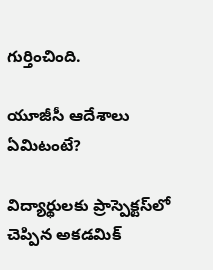గుర్తించింది.

యూజీసీ ఆదేశాలు ఏమిటంటే?

విద్యార్థులకు ప్రాస్పెక్టస్‌లో చెప్పిన అకడమిక్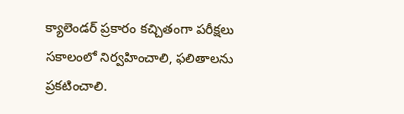క్యాలెండర్ ప్రకారం కచ్చితంగా పరీక్షలు సకాలంలో నిర్వహించాలి, ఫలితాలను ప్రకటించాలి.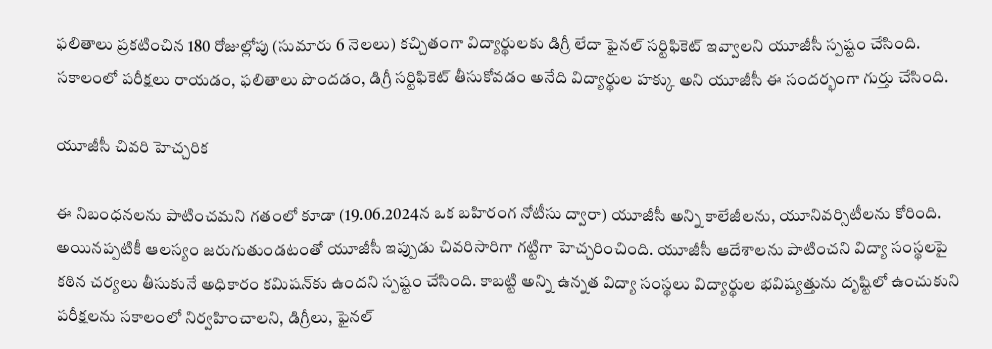ఫలితాలు ప్రకటించిన 180 రోజుల్లోపు (సుమారు 6 నెలలు) కచ్చితంగా విద్యార్థులకు డిగ్రీ లేదా ఫైనల్ సర్టిఫికెట్ ఇవ్వాలని యూజీసీ స్పష్టం చేసింది. సకాలంలో పరీక్షలు రాయడం, ఫలితాలు పొందడం, డిగ్రీ సర్టిఫికెట్ తీసుకోవడం అనేది విద్యార్థుల హక్కు అని యూజీసీ ఈ సందర్భంగా గుర్తు చేసింది.

యూజీసీ చివరి హెచ్చరిక

ఈ నిబంధనలను పాటించమని గతంలో కూడా (19.06.2024న ఒక బహిరంగ నోటీసు ద్వారా) యూజీసీ అన్ని కాలేజీలను, యూనివర్సిటీలను కోరింది. అయినప్పటికీ ఆలస్యం జరుగుతుండటంతో యూజీసీ ఇప్పుడు చివరిసారిగా గట్టిగా హెచ్చరించింది. యూజీసీ ఆదేశాలను పాటించని విద్యా సంస్థలపై కఠిన చర్యలు తీసుకునే అధికారం కమిషన్‌కు ఉందని స్పష్టం చేసింది. కాబట్టి అన్ని ఉన్నత విద్యా సంస్థలు విద్యార్థుల భవిష్యత్తును దృష్టిలో ఉంచుకుని పరీక్షలను సకాలంలో నిర్వహించాలని, డిగ్రీలు, ఫైనల్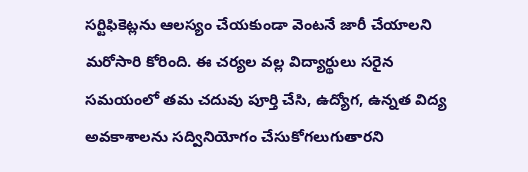సర్టిఫికెట్లను ఆలస్యం చేయకుండా వెంటనే జారీ చేయాలని మరోసారి కోరింది. ఈ చర్యల వల్ల విద్యార్థులు సరైన సమయంలో తమ చదువు పూర్తి చేసి, ఉద్యోగ, ఉన్నత విద్య అవకాశాలను సద్వినియోగం చేసుకోగలుగుతారని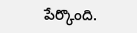పేర్కొంది.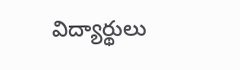విద్యార్థులు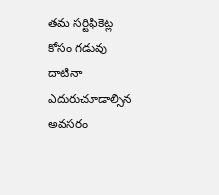తమ సర్టిఫికెట్ల కోసం గడువు దాటినా ఎదురుచూడాల్సిన అవసరం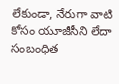లేకుండా, నేరుగా వాటి కోసం యూజీసీని లేదా సంబంధిత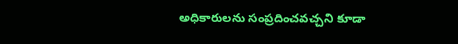అధికారులను సంప్రదించవచ్చని కూడా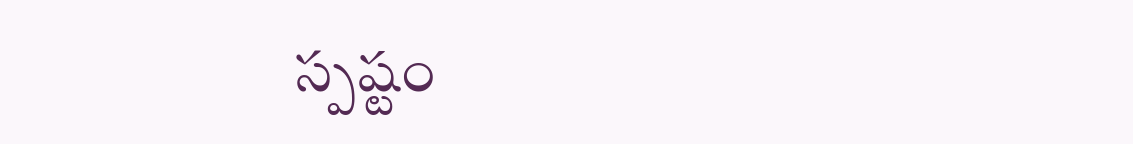స్పష్టం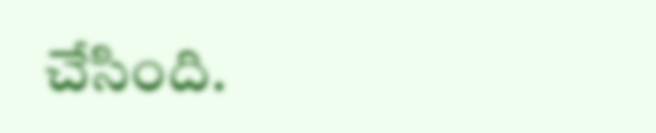చేసింది.